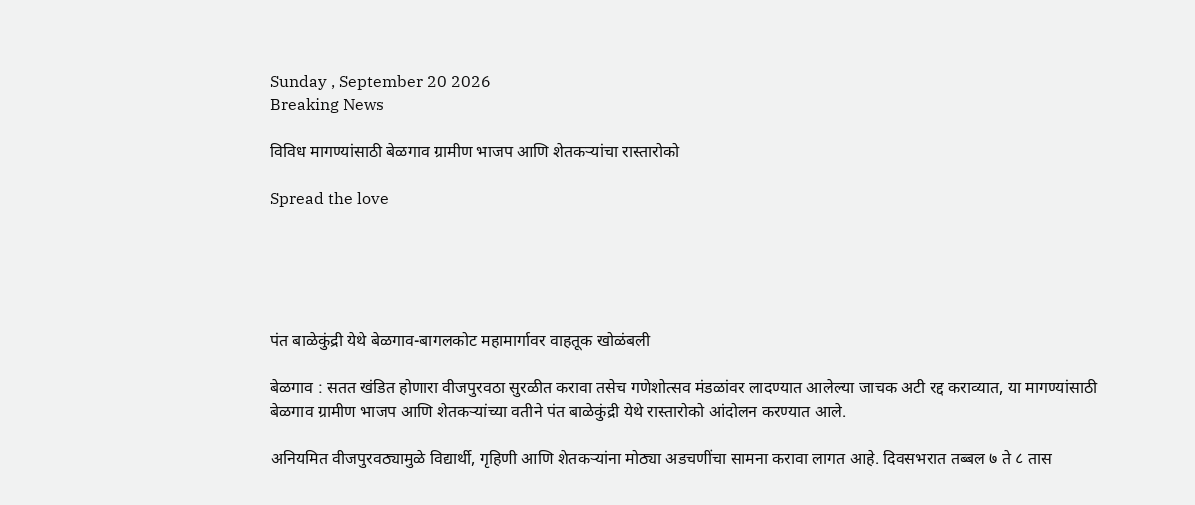Sunday , September 20 2026
Breaking News

विविध मागण्यांसाठी बेळगाव ग्रामीण भाजप आणि शेतकऱ्यांचा रास्तारोको

Spread the love





पंत बाळेकुंद्री येथे बेळगाव-बागलकोट महामार्गावर वाहतूक खोळंबली

बेळगाव : सतत खंडित होणारा वीजपुरवठा सुरळीत करावा तसेच गणेशोत्सव मंडळांवर लादण्यात आलेल्या जाचक अटी रद्द कराव्यात, या मागण्यांसाठी बेळगाव ग्रामीण भाजप आणि शेतकऱ्यांच्या वतीने पंत बाळेकुंद्री येथे रास्तारोको आंदोलन करण्यात आले.

अनियमित वीजपुरवठ्यामुळे विद्यार्थी, गृहिणी आणि शेतकऱ्यांना मोठ्या अडचणींचा सामना करावा लागत आहे. दिवसभरात तब्बल ७ ते ८ तास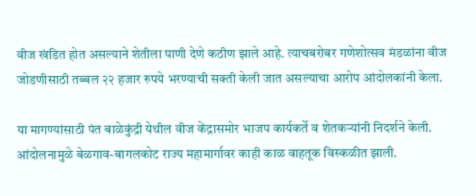वीज खंडित होत असल्याने शेतीला पाणी देणे कठीण झाले आहे. त्याचबरोबर गणेशोत्सव मंडळांना वीज जोडणीसाठी तब्बल २२ हजार रुपये भरण्याची सक्ती केली जात असल्याचा आरोप आंदोलकांनी केला.

या मागण्यांसाठी पंत बाळेकुंद्री येथील वीज केंद्रासमोर भाजप कार्यकर्ते व शेतकऱ्यांनी निदर्शने केली. आंदोलनामुळे बेळगाव-बागलकोट राज्य महामार्गावर काही काळ वाहतूक विस्कळीत झाली.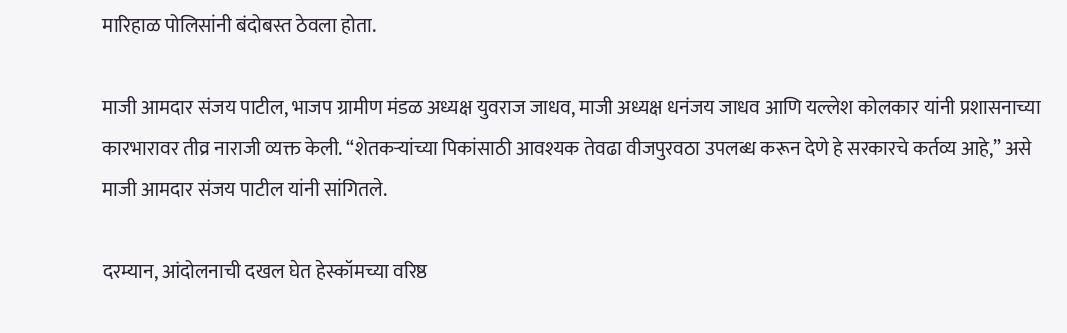मारिहाळ पोलिसांनी बंदोबस्त ठेवला होता.

माजी आमदार संजय पाटील, भाजप ग्रामीण मंडळ अध्यक्ष युवराज जाधव, माजी अध्यक्ष धनंजय जाधव आणि यल्लेश कोलकार यांनी प्रशासनाच्या कारभारावर तीव्र नाराजी व्यक्त केली. “शेतकऱ्यांच्या पिकांसाठी आवश्यक तेवढा वीजपुरवठा उपलब्ध करून देणे हे सरकारचे कर्तव्य आहे,” असे माजी आमदार संजय पाटील यांनी सांगितले.

दरम्यान, आंदोलनाची दखल घेत हेस्कॉमच्या वरिष्ठ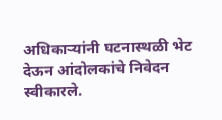अधिकाऱ्यांनी घटनास्थळी भेट देऊन आंदोलकांचे निवेदन स्वीकारले.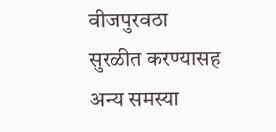वीजपुरवठा सुरळीत करण्यासह अन्य समस्या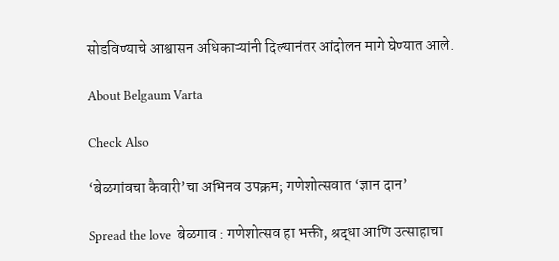सोडविण्याचे आश्वासन अधिकाऱ्यांनी दिल्यानंतर आंदोलन मागे घेण्यात आले.

About Belgaum Varta

Check Also

‘बेळगांवचा कैवारी’चा अभिनव उपक्रम; गणेशोत्सवात ‘ज्ञान दान’

Spread the love  बेळगाव : गणेशोत्सव हा भक्ती, श्रद्धा आणि उत्साहाचा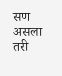सण असला तरी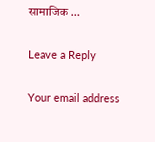सामाजिक …

Leave a Reply

Your email address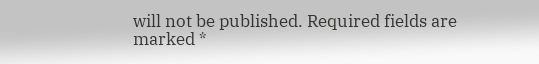will not be published. Required fields are marked *